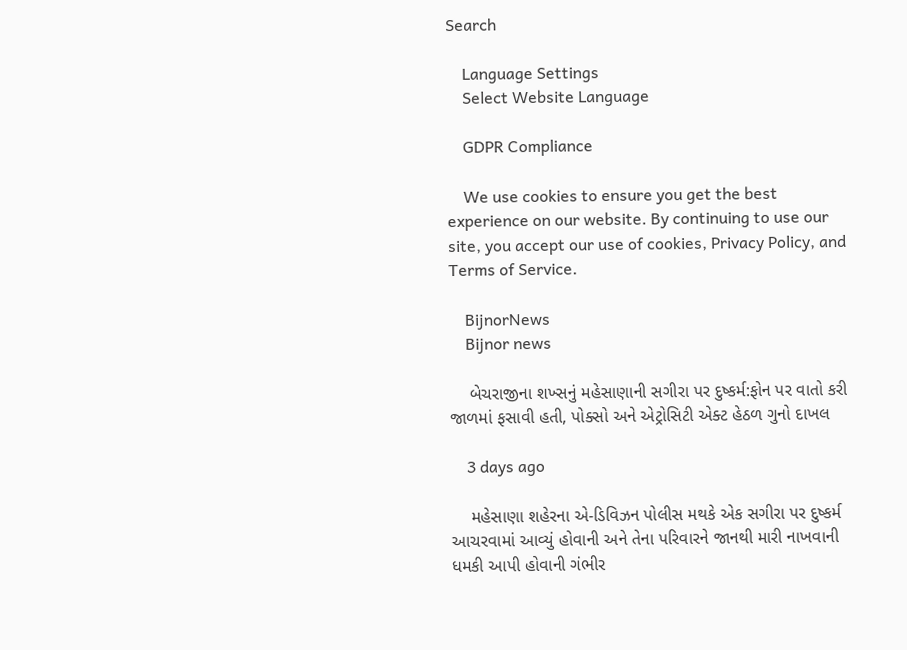Search

    Language Settings
    Select Website Language

    GDPR Compliance

    We use cookies to ensure you get the best experience on our website. By continuing to use our site, you accept our use of cookies, Privacy Policy, and Terms of Service.

    BijnorNews
    Bijnor news

    બેચરાજીના શખ્સનું મહેસાણાની સગીરા પર દુષ્કર્મ:ફોન પર વાતો કરી જાળમાં ફસાવી હતી, પોક્સો અને એટ્રોસિટી એક્ટ હેઠળ ગુનો દાખલ

    3 days ago

    મહેસાણા શહેરના એ-ડિવિઝન પોલીસ મથકે એક સગીરા પર દુષ્કર્મ આચરવામાં આવ્યું હોવાની અને તેના પરિવારને જાનથી મારી નાખવાની ધમકી આપી હોવાની ગંભીર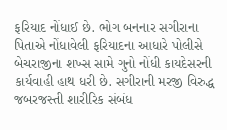ફરિયાદ નોંધાઈ છે. ભોગ બનનાર સગીરાના પિતાએ નોંધાવેલી ફરિયાદના આધારે પોલીસે બેચરાજીના શખ્સ સામે ગુનો નોંધી કાયદેસરની કાર્યવાહી હાથ ધરી છે. સગીરાની મરજી વિરુદ્ધ જબરજસ્તી શારીરિક સંબંધ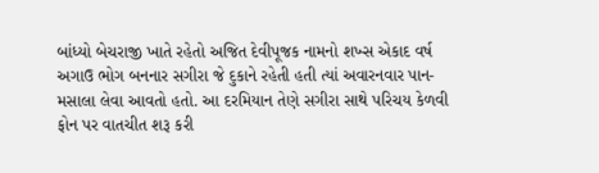બાંધ્યો બેચરાજી ખાતે રહેતો અજિત દેવીપૂજક નામનો શખ્સ એકાદ વર્ષ અગાઉ ભોગ બનનાર સગીરા જે દુકાને રહેતી હતી ત્યાં અવારનવાર પાન-મસાલા લેવા આવતો હતો. આ દરમિયાન તેણે સગીરા સાથે પરિચય કેળવી ફોન પર વાતચીત શરૂ કરી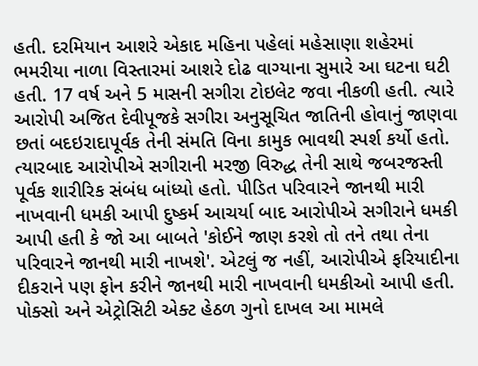હતી. દરમિયાન આશરે એકાદ મહિના પહેલાં મહેસાણા શહેરમાં ભમરીયા નાળા વિસ્તારમાં આશરે દોઢ વાગ્યાના સુમારે આ ઘટના ઘટી હતી. 17 વર્ષ અને 5 માસની સગીરા ટોઇલેટ જવા નીકળી હતી. ત્યારે આરોપી અજિત દેવીપૂજકે સગીરા અનુસૂચિત જાતિની હોવાનું જાણવા છતાં બદઇરાદાપૂર્વક તેની સંમતિ વિના કામુક ભાવથી સ્પર્શ કર્યો હતો. ત્યારબાદ આરોપીએ સગીરાની મરજી વિરુદ્ધ તેની સાથે જબરજસ્તી પૂર્વક શારીરિક સંબંધ બાંધ્યો હતો. પીડિત પરિવારને જાનથી મારી નાખવાની ધમકી આપી દુષ્કર્મ આચર્યા બાદ આરોપીએ સગીરાને ધમકી આપી હતી કે જો આ બાબતે 'કોઈને જાણ કરશે તો તને તથા તેના પરિવારને જાનથી મારી નાખશે'. એટલું જ નહીં, આરોપીએ ફરિયાદીના દીકરાને પણ ફોન કરીને જાનથી મારી નાખવાની ધમકીઓ આપી હતી. પોક્સો અને એટ્રોસિટી એક્ટ હેઠળ ગુનો દાખલ આ મામલે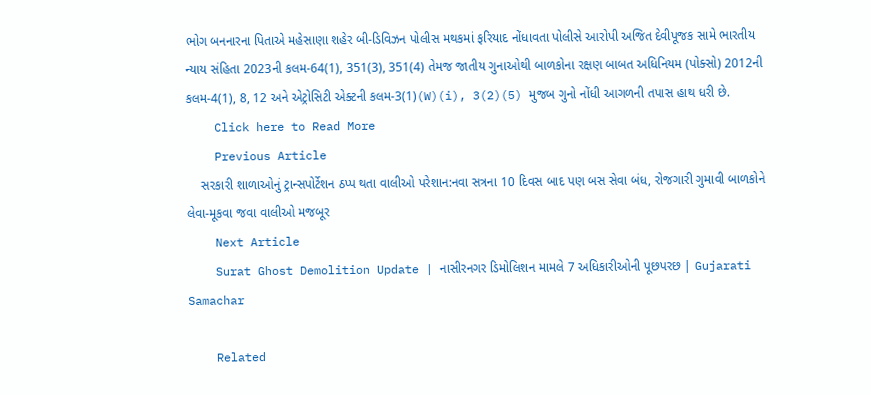ભોગ બનનારના પિતાએ મહેસાણા શહેર બી-ડિવિઝન પોલીસ મથકમાં ફરિયાદ નોંધાવતા પોલીસે આરોપી અજિત દેવીપૂજક સામે ભારતીય ન્યાય સંહિતા 2023ની કલમ-64(1), 351(3), 351(4) તેમજ જાતીય ગુનાઓથી બાળકોના રક્ષણ બાબત અધિનિયમ (પોક્સો) 2012ની કલમ-4(1), 8, 12 અને એટ્રોસિટી એક્ટની કલમ-3(1)(W)(i), 3(2)(5) મુજબ ગુનો નોંધી આગળની તપાસ હાથ ધરી છે.
    Click here to Read More
    Previous Article
    સરકારી શાળાઓનું ટ્રાન્સપોર્ટેશન ઠપ્પ થતા વાલીઓ પરેશાન:નવા સત્રના 10 દિવસ બાદ પણ બસ સેવા બંધ, રોજગારી ગુમાવી બાળકોને લેવા-મૂકવા જવા વાલીઓ મજબૂર
    Next Article
    Surat Ghost Demolition Update | નાસીરનગર ડિમોલિશન મામલે 7 અધિકારીઓની પૂછપરછ | Gujarati Samachar

    Related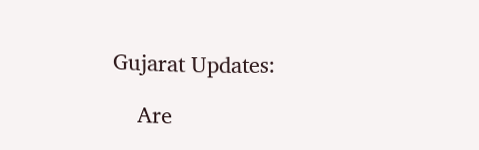Gujarat Updates:

    Are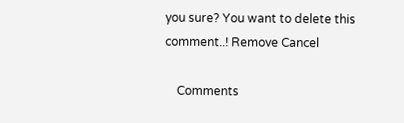you sure? You want to delete this comment..! Remove Cancel

    Comments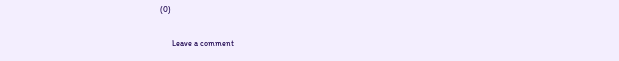(0)

      Leave a comment